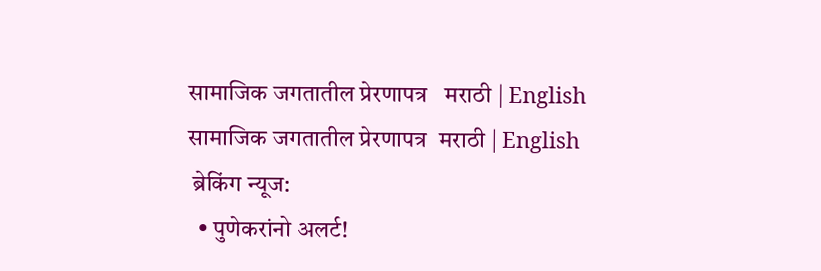सामाजिक जगतातील प्रेरणापत्र   मराठी | English
सामाजिक जगतातील प्रेरणापत्र  मराठी | English
 ब्रेकिंग न्यूज:
  • पुणेकरांनो अलर्ट!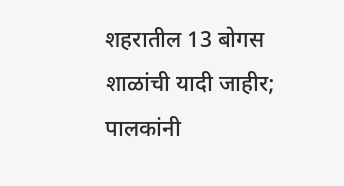शहरातील 13 बोगस शाळांची यादी जाहीर; पालकांनी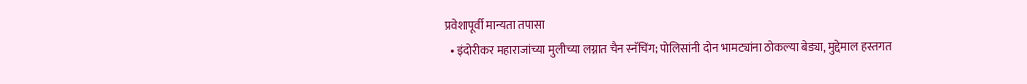प्रवेशापूर्वी मान्यता तपासा
  • इंदोरीकर महाराजांच्या मुलीच्या लग्नात चैन स्नॅचिंग; पोलिसांनी दोन भामट्यांना ठोकल्या बेड्या, मुद्देमाल हस्तगत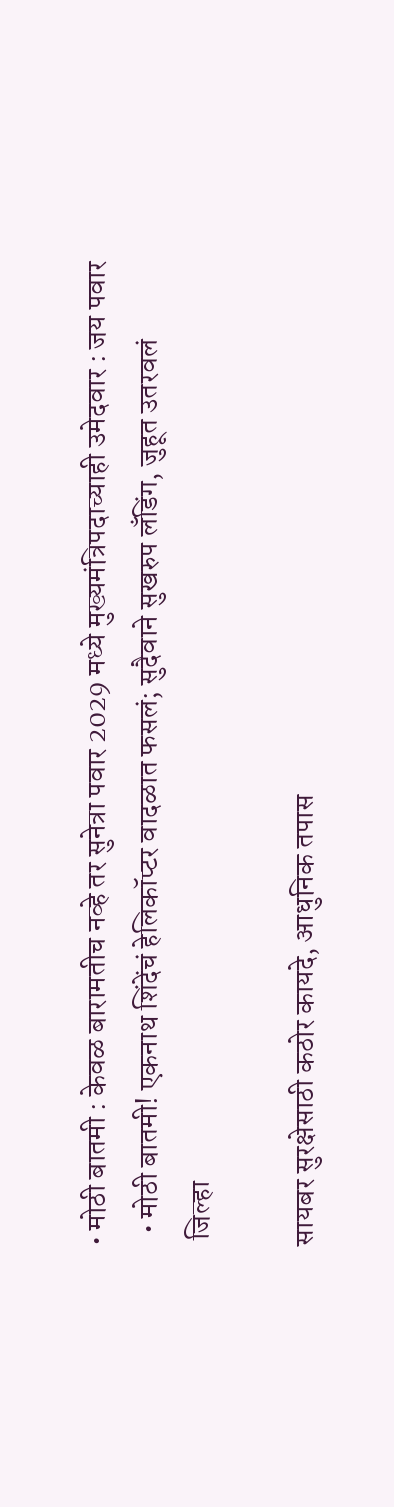• मोठी बातमी : केवळ बारामतीच नव्हे तर सुनेत्रा पवार 2029 मध्ये मुख्यमंत्रि‍पदाच्याही उमेदवार : जय पवार
  • मोठी बातमी! एकनाथ शिंदेंचं हेलिकॉप्टर वादळात फसलं; सुदैवाने सुखरुप लँडिंग, जुहूत उतरवलं
 जिल्हा

सायबर सुरक्षेसाठी कठोर कायदे, आधुनिक तपास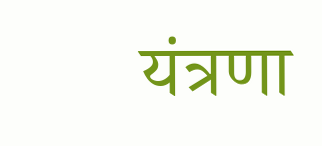यंत्रणा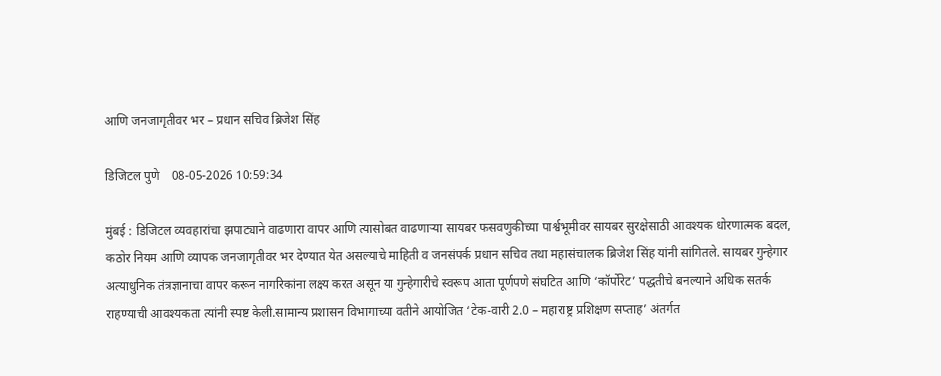आणि जनजागृतीवर भर – प्रधान सचिव ब्रिजेश सिंह

डिजिटल पुणे    08-05-2026 10:59:34

मुंबई : डिजिटल व्यवहारांचा झपाट्याने वाढणारा वापर आणि त्यासोबत वाढणाऱ्या सायबर फसवणुकीच्या पार्श्वभूमीवर सायबर सुरक्षेसाठी आवश्यक धोरणात्मक बदल, कठोर नियम आणि व्यापक जनजागृतीवर भर देण्यात येत असल्याचे माहिती व जनसंपर्क प्रधान सचिव तथा महासंचालक ब्रिजेश सिंह यांनी सांगितले. सायबर गुन्हेगार अत्याधुनिक तंत्रज्ञानाचा वापर करून नागरिकांना लक्ष्य करत असून या गुन्हेगारीचे स्वरूप आता पूर्णपणे संघटित आणि ‘कॉर्पोरेट’ पद्धतीचे बनल्याने अधिक सतर्क राहण्याची आवश्यकता त्यांनी स्पष्ट केली.सामान्य प्रशासन विभागाच्या वतीने आयोजित ‘टेक-वारी 2.0 – महाराष्ट्र प्रशिक्षण सप्ताह’ अंतर्गत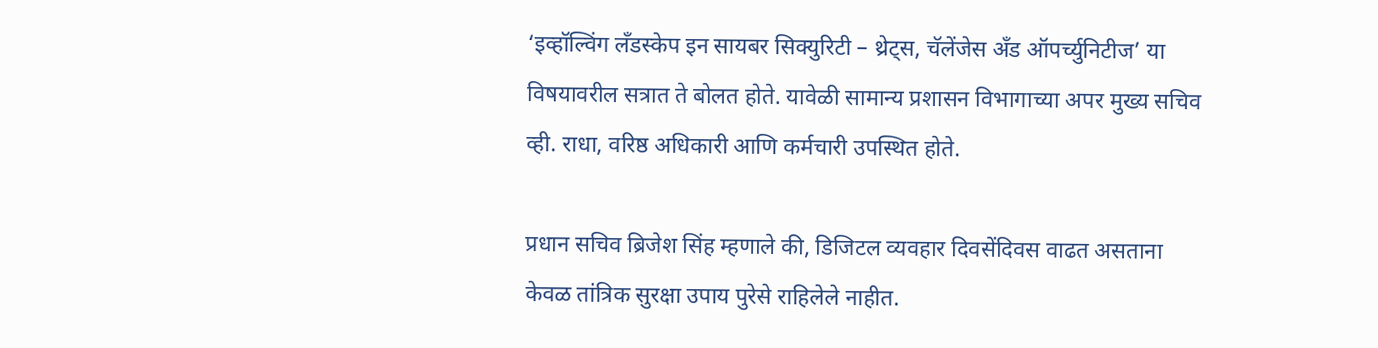‘इव्हॉल्विंग लँडस्केप इन सायबर सिक्युरिटी – थ्रेट्स, चॅलेंजेस अँड ऑपर्च्युनिटीज’ या विषयावरील सत्रात ते बोलत होते. यावेळी सामान्य प्रशासन विभागाच्या अपर मुख्य सचिव व्ही. राधा, वरिष्ठ अधिकारी आणि कर्मचारी उपस्थित होते.

प्रधान सचिव ब्रिजेश सिंह म्हणाले की, डिजिटल व्यवहार दिवसेंदिवस वाढत असताना केवळ तांत्रिक सुरक्षा उपाय पुरेसे राहिलेले नाहीत.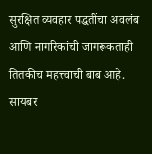सुरक्षित व्यवहार पद्धतींचा अवलंब आणि नागरिकांची जागरूकताही तितकीच महत्त्वाची बाब आहे. सायबर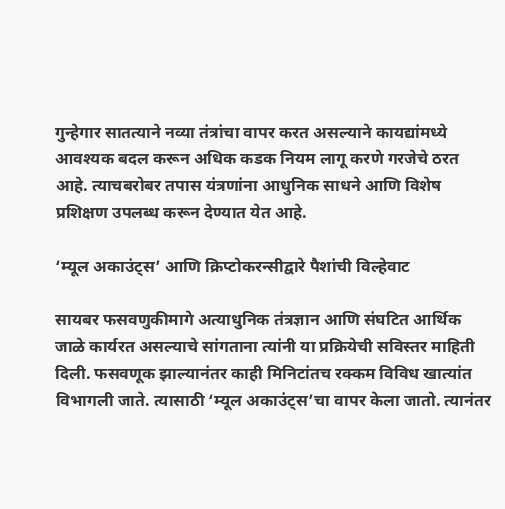गुन्हेगार सातत्याने नव्या तंत्रांचा वापर करत असल्याने कायद्यांमध्ये आवश्यक बदल करून अधिक कडक नियम लागू करणे गरजेचे ठरत आहे. त्याचबरोबर तपास यंत्रणांना आधुनिक साधने आणि विशेष प्रशिक्षण उपलब्ध करून देण्यात येत आहे.

‘म्यूल अकाउंट्स’ आणि क्रिप्टोकरन्सीद्वारे पैशांची विल्हेवाट

सायबर फसवणुकीमागे अत्याधुनिक तंत्रज्ञान आणि संघटित आर्थिक जाळे कार्यरत असल्याचे सांगताना त्यांनी या प्रक्रियेची सविस्तर माहिती दिली. फसवणूक झाल्यानंतर काही मिनिटांतच रक्कम विविध खात्यांत विभागली जाते. त्यासाठी ‘म्यूल अकाउंट्स’चा वापर केला जातो. त्यानंतर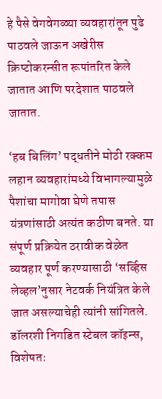हे पैसे वेगवेगळ्या व्यवहारांतून पुढे पाठवले जाऊन अखेरीस क्रिप्टोकरन्सीत रूपांतरित केले जातात आणि परदेशात पाठवले जातात.

‘हब बिलिंग’ पद्धतीने मोठी रक्कम लहान व्यवहारांमध्ये विभागल्यामुळे पैशांचा मागोवा घेणे तपास यंत्रणांसाठी अत्यंत कठीण बनते. या संपूर्ण प्रक्रियेत ठरावीक वेळेत व्यवहार पूर्ण करण्यासाठी ‘सर्व्हिस लेव्हल’नुसार नेटवर्क नियंत्रित केले जात असल्याचेही त्यांनी सांगितले. डॉलरशी निगडित स्टेबल कॉइन्स, विशेषतः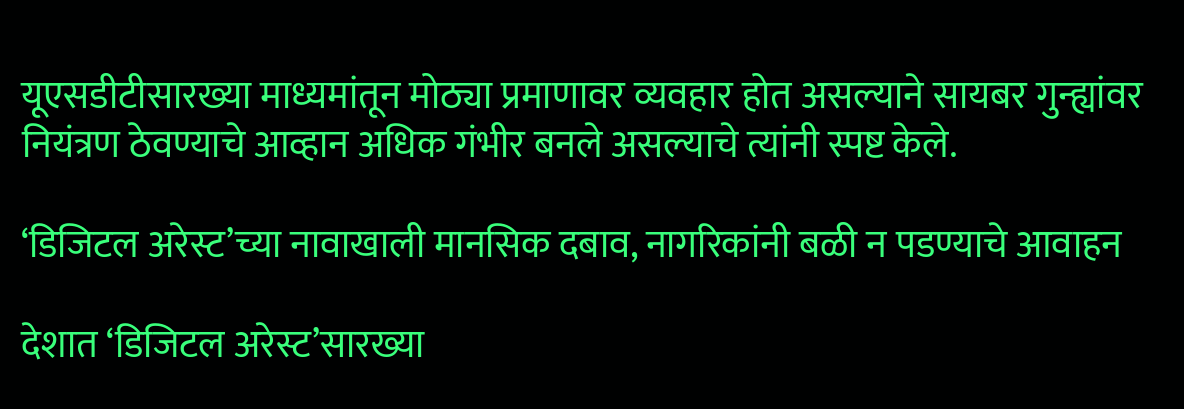यूएसडीटीसारख्या माध्यमांतून मोठ्या प्रमाणावर व्यवहार होत असल्याने सायबर गुन्ह्यांवर नियंत्रण ठेवण्याचे आव्हान अधिक गंभीर बनले असल्याचे त्यांनी स्पष्ट केले.

‘डिजिटल अरेस्ट’च्या नावाखाली मानसिक दबाव, नागरिकांनी बळी न पडण्याचे आवाहन

देशात ‘डिजिटल अरेस्ट’सारख्या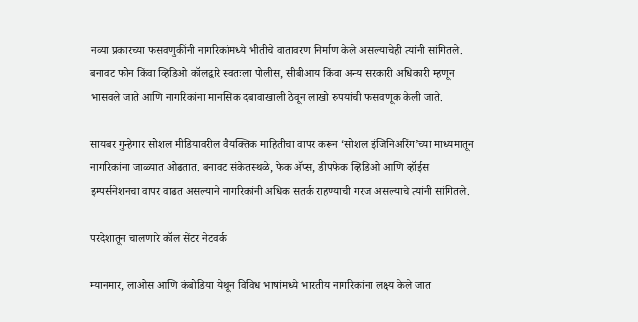नव्या प्रकारच्या फसवणुकींनी नागरिकांमध्ये भीतीचे वातावरण निर्माण केले असल्याचेही त्यांनी सांगितले. बनावट फोन किंवा व्हिडिओ कॉलद्वारे स्वतःला पोलीस, सीबीआय किंवा अन्य सरकारी अधिकारी म्हणून भासवले जाते आणि नागरिकांना मानसिक दबावाखाली ठेवून लाखो रुपयांची फसवणूक केली जाते.

सायबर गुन्हेगार सोशल मीडियावरील वैयक्तिक माहितीचा वापर करून ‘सोशल इंजिनिअरिंग’च्या माध्यमातून नागरिकांना जाळ्यात ओढतात. बनावट संकेतस्थळे, फेक अ‍ॅप्स, डीपफेक व्हिडिओ आणि व्हॉईस इम्पर्सनेशनचा वापर वाढत असल्याने नागरिकांनी अधिक सतर्क राहण्याची गरज असल्याचे त्यांनी सांगितले.

परदेशातून चालणारे कॉल सेंटर नेटवर्क

म्यानमार, लाओस आणि कंबोडिया येथून विविध भाषांमध्ये भारतीय नागरिकांना लक्ष्य केले जात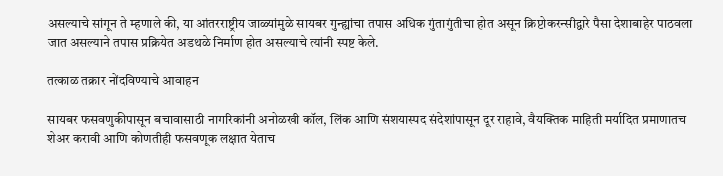असल्याचे सांगून ते म्हणाले की, या आंतरराष्ट्रीय जाळ्यांमुळे सायबर गुन्ह्यांचा तपास अधिक गुंतागुंतीचा होत असून क्रिप्टोकरन्सीद्वारे पैसा देशाबाहेर पाठवला जात असल्याने तपास प्रक्रियेत अडथळे निर्माण होत असल्याचे त्यांनी स्पष्ट केले.

तत्काळ तक्रार नोंदविण्याचे आवाहन

सायबर फसवणुकीपासून बचावासाठी नागरिकांनी अनोळखी कॉल, लिंक आणि संशयास्पद संदेशांपासून दूर राहावे, वैयक्तिक माहिती मर्यादित प्रमाणातच शेअर करावी आणि कोणतीही फसवणूक लक्षात येताच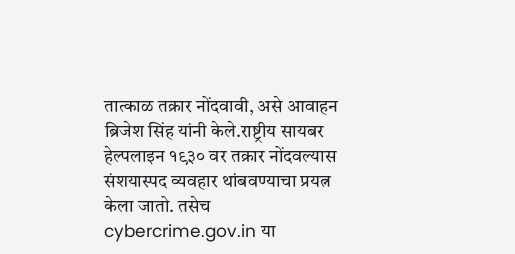तात्काळ तक्रार नोंदवावी, असे आवाहन ब्रिजेश सिंह यांनी केले.राष्ट्रीय सायबर हेल्पलाइन १९३० वर तक्रार नोंदवल्यास संशयास्पद व्यवहार थांबवण्याचा प्रयत्न केला जातो. तसेच cybercrime.gov.in या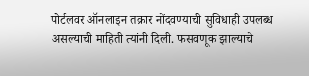पोर्टलवर ऑनलाइन तक्रार नोंदवण्याची सुविधाही उपलब्ध असल्याची माहिती त्यांनी दिली. फसवणूक झाल्याचे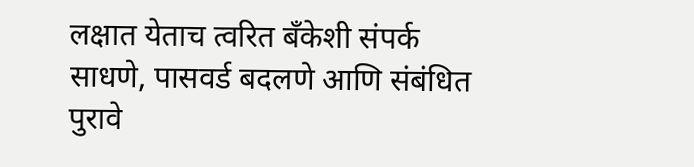लक्षात येताच त्वरित बँकेशी संपर्क साधणे, पासवर्ड बदलणे आणि संबंधित पुरावे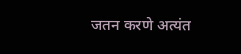जतन करणे अत्यंत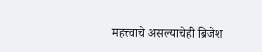महत्त्वाचे असल्याचेही ब्रिजेश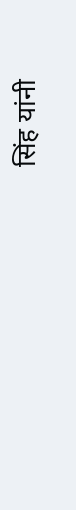सिंह यांनी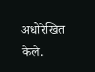अधोरेखित केले.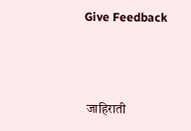Give Feedback



 जाहिराती